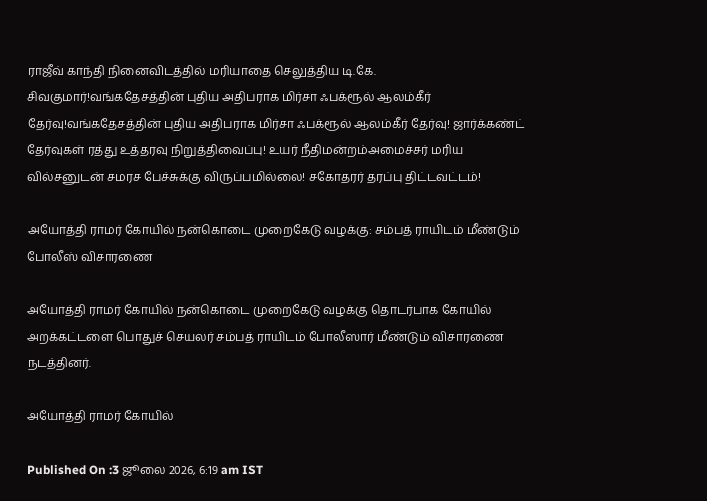ராஜீவ் காந்தி நினைவிடத்தில் மரியாதை செலுத்திய டி.கே. சிவகுமார்!வங்கதேசத்தின் புதிய அதிபராக மிர்சா ஃபக்ரூல் ஆலம்கீர் தேர்வு!வங்கதேசத்தின் புதிய அதிபராக மிர்சா ஃபக்ரூல் ஆலம்கீர் தேர்வு! ஜார்க்கண்ட் தேர்வுகள் ரத்து உத்தரவு நிறுத்திவைப்பு! உயர் நீதிமன்றம்அமைச்சர் மரிய வில்சனுடன் சமரச பேச்சுக்கு விருப்பமில்லை! சகோதரர் தரப்பு திட்டவட்டம்!

அயோத்தி ராமர் கோயில் நன்கொடை முறைகேடு வழக்கு: சம்பத் ராயிடம் மீண்டும் போலீஸ் விசாரணை

அயோத்தி ராமர் கோயில் நன்கொடை முறைகேடு வழக்கு தொடர்பாக கோயில் அறக்கட்டளை பொதுச் செயலர் சம்பத் ராயிடம் போலீஸார் மீண்டும் விசாரணை நடத்தினர்.

அயோத்தி ராமர் கோயில்

Published On :3 ஜூலை 2026, 6:19 am IST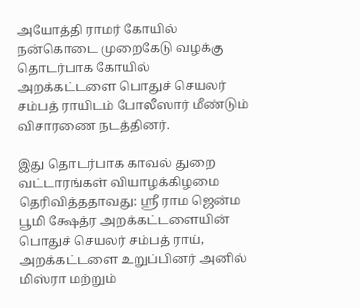அயோத்தி ராமர் கோயில் நன்கொடை முறைகேடு வழக்கு தொடர்பாக கோயில் அறக்கட்டளை பொதுச் செயலர் சம்பத் ராயிடம் போலீஸார் மீண்டும் விசாரணை நடத்தினர்.

இது தொடர்பாக காவல் துறை வட்டாரங்கள் வியாழக்கிழமை தெரிவித்ததாவது: ஸ்ரீ ராம ஜென்ம பூமி க்ஷேத்ர அறக்கட்டளையின் பொதுச் செயலர் சம்பத் ராய், அறக்கட்டளை உறுப்பினர் அனில் மிஸ்ரா மற்றும்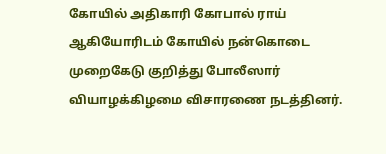கோயில் அதிகாரி கோபால் ராய் ஆகியோரிடம் கோயில் நன்கொடை முறைகேடு குறித்து போலீஸார் வியாழக்கிழமை விசாரணை நடத்தினர்.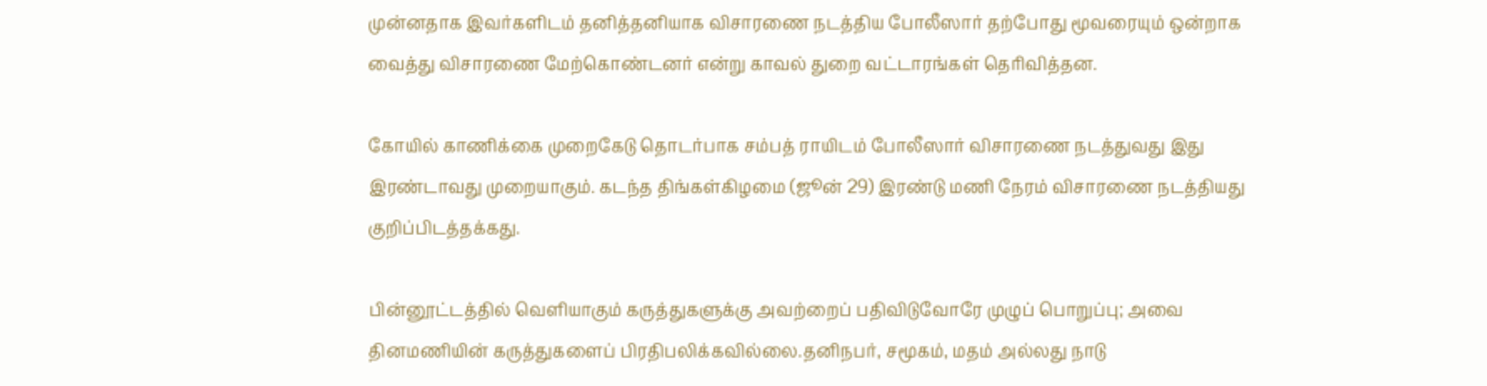முன்னதாக இவர்களிடம் தனித்தனியாக விசாரணை நடத்திய போலீஸார் தற்போது மூவரையும் ஒன்றாக வைத்து விசாரணை மேற்கொண்டனர் என்று காவல் துறை வட்டாரங்கள் தெரிவித்தன.

கோயில் காணிக்கை முறைகேடு தொடர்பாக சம்பத் ராயிடம் போலீஸார் விசாரணை நடத்துவது இது இரண்டாவது முறையாகும். கடந்த திங்கள்கிழமை (ஜூன் 29) இரண்டு மணி நேரம் விசாரணை நடத்தியது குறிப்பிடத்தக்கது.

பின்னூட்டத்தில் வெளியாகும் கருத்துகளுக்கு அவற்றைப் பதிவிடுவோரே முழுப் பொறுப்பு; அவை தினமணியின் கருத்துகளைப் பிரதிபலிக்கவில்லை.தனிநபர், சமூகம், மதம் அல்லது நாடு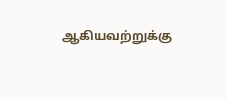ஆகியவற்றுக்கு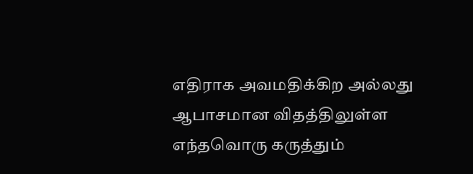எதிராக அவமதிக்கிற அல்லது ஆபாசமான விதத்திலுள்ள எந்தவொரு கருத்தும்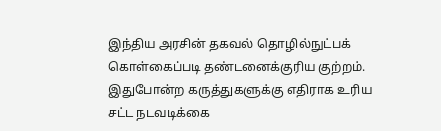இந்திய அரசின் தகவல் தொழில்நுட்பக் கொள்கைப்படி தண்டனைக்குரிய குற்றம். இதுபோன்ற கருத்துகளுக்கு எதிராக உரிய சட்ட நடவடிக்கை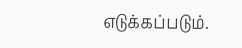எடுக்கப்படும்.